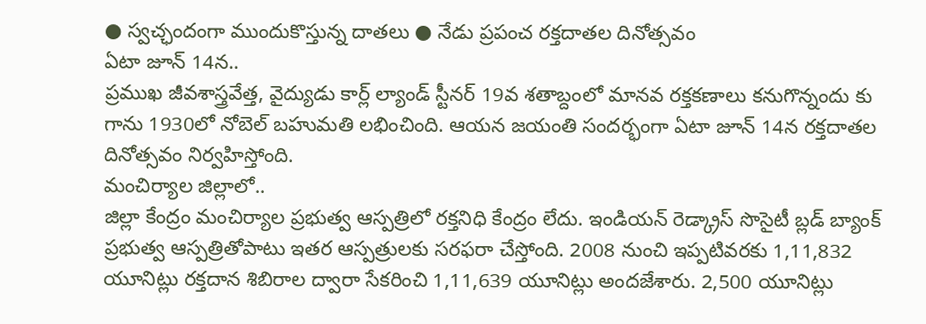● స్వచ్ఛందంగా ముందుకొస్తున్న దాతలు ● నేడు ప్రపంచ రక్తదాతల దినోత్సవం
ఏటా జూన్ 14న..
ప్రముఖ జీవశాస్త్రవేత్త, వైద్యుడు కార్ల్ ల్యాండ్ స్టీనర్ 19వ శతాబ్దంలో మానవ రక్తకణాలు కనుగొన్నందు కు గాను 1930లో నోబెల్ బహుమతి లభించింది. ఆయన జయంతి సందర్భంగా ఏటా జూన్ 14న రక్తదాతల దినోత్సవం నిర్వహిస్తోంది.
మంచిర్యాల జిల్లాలో..
జిల్లా కేంద్రం మంచిర్యాల ప్రభుత్వ ఆస్పత్రిలో రక్తనిధి కేంద్రం లేదు. ఇండియన్ రెడ్క్రాస్ సొసైటీ బ్లడ్ బ్యాంక్ ప్రభుత్వ ఆస్పత్రితోపాటు ఇతర ఆస్పత్రులకు సరఫరా చేస్తోంది. 2008 నుంచి ఇప్పటివరకు 1,11,832 యూనిట్లు రక్తదాన శిబిరాల ద్వారా సేకరించి 1,11,639 యూనిట్లు అందజేశారు. 2,500 యూనిట్లు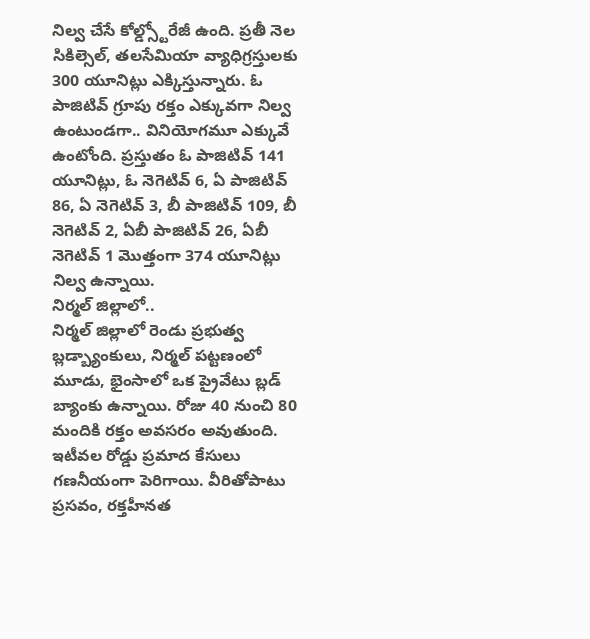నిల్వ చేసే కోల్డ్స్టోరేజీ ఉంది. ప్రతీ నెల సికిల్సెల్, తలసేమియా వ్యాధిగ్రస్తులకు 300 యూనిట్లు ఎక్కిస్తున్నారు. ఓ పాజిటివ్ గ్రూపు రక్తం ఎక్కువగా నిల్వ ఉంటుండగా.. వినియోగమూ ఎక్కువే ఉంటోంది. ప్రస్తుతం ఓ పాజిటివ్ 141 యూనిట్లు, ఓ నెగెటివ్ 6, ఏ పాజిటివ్ 86, ఏ నెగెటివ్ 3, బీ పాజిటివ్ 109, బీ నెగెటివ్ 2, ఏబీ పాజిటివ్ 26, ఏబీ నెగెటివ్ 1 మొత్తంగా 374 యూనిట్లు నిల్వ ఉన్నాయి.
నిర్మల్ జిల్లాలో..
నిర్మల్ జిల్లాలో రెండు ప్రభుత్వ బ్లడ్బ్యాంకులు, నిర్మల్ పట్టణంలో మూడు, భైంసాలో ఒక ప్రైవేటు బ్లడ్ బ్యాంకు ఉన్నాయి. రోజు 40 నుంచి 80 మందికి రక్తం అవసరం అవుతుంది. ఇటీవల రోడ్డు ప్రమాద కేసులు గణనీయంగా పెరిగాయి. వీరితోపాటు ప్రసవం, రక్తహీనత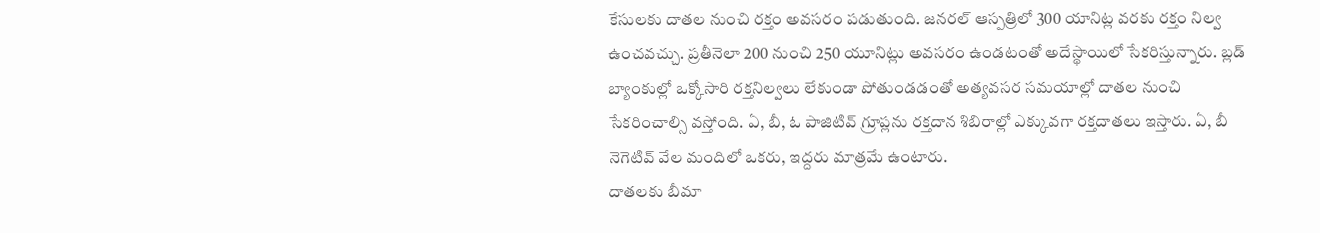కేసులకు దాతల నుంచి రక్తం అవసరం పడుతుంది. జనరల్ ఆస్పత్రిలో 300 యానిట్ల వరకు రక్తం నిల్వ ఉంచవచ్చు. ప్రతీనెలా 200 నుంచి 250 యూనిట్లు అవసరం ఉండటంతో అదేస్థాయిలో సేకరిస్తున్నారు. బ్లడ్ బ్యాంకుల్లో ఒక్కోసారి రక్తనిల్వలు లేకుండా పోతుండడంతో అత్యవసర సమయాల్లో దాతల నుంచి సేకరించాల్సి వస్తోంది. ఏ, బీ, ఓ పాజిటివ్ గ్రూప్లను రక్తదాన శిబిరాల్లో ఎక్కువగా రక్తదాతలు ఇస్తారు. ఏ, బీ నెగెటివ్ వేల మందిలో ఒకరు, ఇద్దరు మాత్రమే ఉంటారు.
దాతలకు బీమా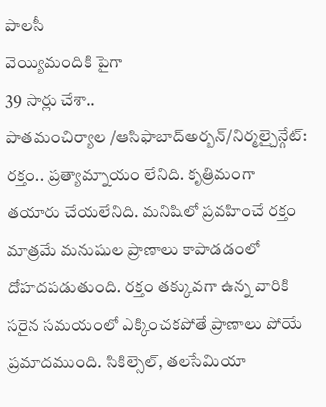పాలసీ
వెయ్యిమందికి పైగా
39 సార్లు చేశా..
పాతమంచిర్యాల /ఆసిఫాబాద్అర్బన్/నిర్మల్చైన్గేట్: రక్తం.. ప్రత్యామ్నాయం లేనిది. కృత్రిమంగా తయారు చేయలేనిది. మనిషిలో ప్రవహించే రక్తం మాత్రమే మనుషుల ప్రాణాలు కాపాడడంలో దోహదపడుతుంది. రక్తం తక్కువగా ఉన్న వారికి సరైన సమయంలో ఎక్కించకపోతే ప్రాణాలు పోయే ప్రమాదముంది. సికిల్సెల్, తలసేమియా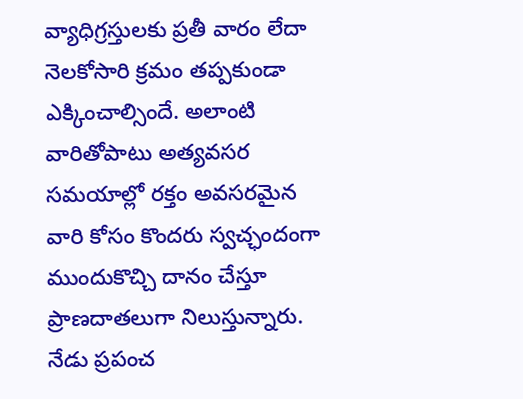వ్యాధిగ్రస్తులకు ప్రతీ వారం లేదా నెలకోసారి క్రమం తప్పకుండా ఎక్కించాల్సిందే. అలాంటి వారితోపాటు అత్యవసర సమయాల్లో రక్తం అవసరమైన వారి కోసం కొందరు స్వచ్ఛందంగా ముందుకొచ్చి దానం చేస్తూ ప్రాణదాతలుగా నిలుస్తున్నారు. నేడు ప్రపంచ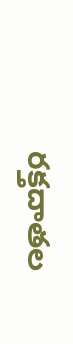రక్తదాతల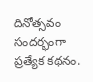దినోత్సవం సందర్భంగా ప్రత్యేక కథనం.